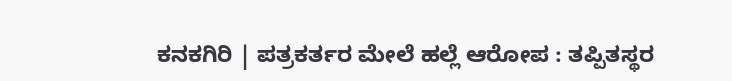ಕನಕಗಿರಿ | ಪತ್ರಕರ್ತರ ಮೇಲೆ ಹಲ್ಲೆ ಆರೋಪ : ತಪ್ಪಿತಸ್ಥರ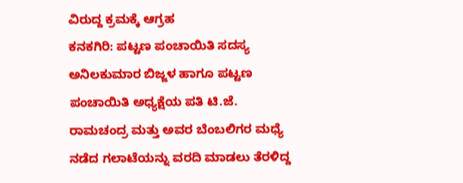ವಿರುದ್ದ ಕ್ರಮಕ್ಕೆ ಆಗ್ರಹ
ಕನಕಗಿರಿ: ಪಟ್ಟಣ ಪಂಚಾಯಿತಿ ಸದಸ್ಯ ಅನಿಲಕುಮಾರ ಬಿಜ್ಜಳ ಹಾಗೂ ಪಟ್ಟಣ ಪಂಚಾಯಿತಿ ಅಧ್ಯಕ್ಷೆಯ ಪತಿ ಟಿ.ಜೆ. ರಾಮಚಂದ್ರ ಮತ್ತು ಅವರ ಬೆಂಬಲಿಗರ ಮಧ್ಯೆ ನಡೆದ ಗಲಾಟೆಯನ್ನು ವರದಿ ಮಾಡಲು ತೆರಳಿದ್ದ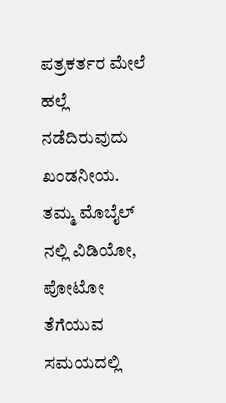ಪತ್ರಕರ್ತರ ಮೇಲೆ ಹಲ್ಲೆ ನಡೆದಿರುವುದು ಖಂಡನೀಯ. ತಮ್ಮ ಮೊಬೈಲ್ ನಲ್ಲಿ ವಿಡಿಯೋ, ಪೋಟೋ ತೆಗೆಯುವ ಸಮಯದಲ್ಲಿ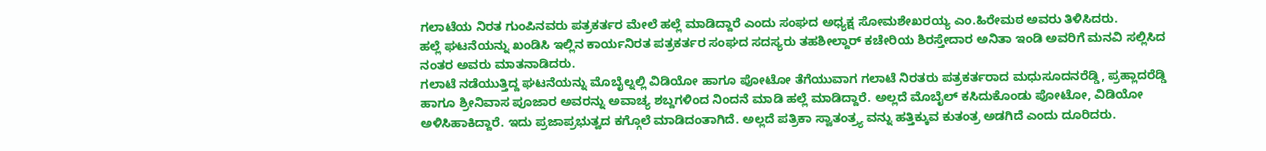ಗಲಾಟೆಯ ನಿರತ ಗುಂಪಿನವರು ಪತ್ರಕರ್ತರ ಮೇಲೆ ಹಲ್ಲೆ ಮಾಡಿದ್ದಾರೆ ಎಂದು ಸಂಘದ ಅಧ್ಯಕ್ಷ ಸೋಮಶೇಖರಯ್ಯ ಎಂ.ಹಿರೇಮಠ ಅವರು ತಿಳಿಸಿದರು.
ಹಲ್ಲೆ ಘಟನೆಯನ್ನು ಖಂಡಿಸಿ ಇಲ್ಲಿನ ಕಾರ್ಯನಿರತ ಪತ್ರಕರ್ತರ ಸಂಘದ ಸದಸ್ಯರು ತಹಶೀಲ್ದಾರ್ ಕಚೇರಿಯ ಶಿರಸ್ತೇದಾರ ಅನಿತಾ ಇಂಡಿ ಅವರಿಗೆ ಮನವಿ ಸಲ್ಲಿಸಿದ ನಂತರ ಅವರು ಮಾತನಾಡಿದರು.
ಗಲಾಟೆ ನಡೆಯುತ್ತಿದ್ದ ಘಟನೆಯನ್ನು ಮೊಬೈಲ್ನಲ್ಲಿ ವಿಡಿಯೋ ಹಾಗೂ ಪೋಟೋ ತೆಗೆಯುವಾಗ ಗಲಾಟೆ ನಿರತರು ಪತ್ರಕರ್ತರಾದ ಮಧುಸೂದನರೆಡ್ಡಿ, ಪ್ರಹ್ಲಾದರೆಡ್ಡಿ ಹಾಗೂ ಶ್ರೀನಿವಾಸ ಪೂಜಾರ ಅವರನ್ನು ಅವಾಚ್ಯ ಶಬ್ದಗಳಿಂದ ನಿಂದನೆ ಮಾಡಿ ಹಲ್ಲೆ ಮಾಡಿದ್ದಾರೆ. ಅಲ್ಲದೆ ಮೊಬೈಲ್ ಕಸಿದುಕೊಂಡು ಪೋಟೋ, ವಿಡಿಯೋ ಅಳಿಸಿಹಾಕಿದ್ದಾರೆ. ಇದು ಪ್ರಜಾಪ್ರಭುತ್ವದ ಕಗ್ಗೊಲೆ ಮಾಡಿದಂತಾಗಿದೆ. ಅಲ್ಲದೆ ಪತ್ರಿಕಾ ಸ್ವಾತಂತ್ರ್ಯ ವನ್ನು ಹತ್ತಿಕ್ಕುವ ಕುತಂತ್ರ ಅಡಗಿದೆ ಎಂದು ದೂರಿದರು.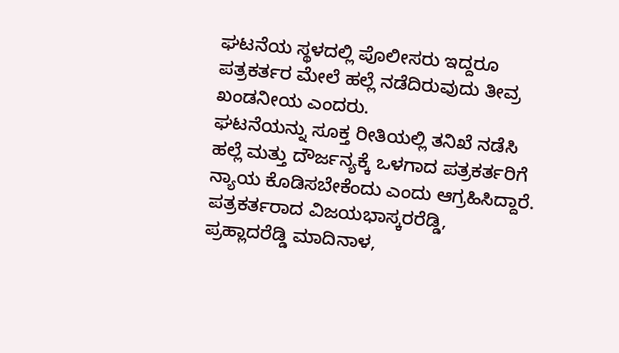ಘಟನೆಯ ಸ್ಥಳದಲ್ಲಿ ಪೊಲೀಸರು ಇದ್ದರೂ ಪತ್ರಕರ್ತರ ಮೇಲೆ ಹಲ್ಲೆ ನಡೆದಿರುವುದು ತೀವ್ರ ಖಂಡನೀಯ ಎಂದರು.
ಘಟನೆಯನ್ನು ಸೂಕ್ತ ರೀತಿಯಲ್ಲಿ ತನಿಖೆ ನಡೆಸಿ ಹಲ್ಲೆ ಮತ್ತು ದೌರ್ಜನ್ಯಕ್ಕೆ ಒಳಗಾದ ಪತ್ರಕರ್ತರಿಗೆ ನ್ಯಾಯ ಕೊಡಿಸಬೇಕೆಂದು ಎಂದು ಆಗ್ರಹಿಸಿದ್ದಾರೆ.
ಪತ್ರಕರ್ತರಾದ ವಿಜಯಭಾಸ್ಕರರೆಡ್ಡಿ, ಪ್ರಹ್ಲಾದರೆಡ್ಡಿ ಮಾದಿನಾಳ,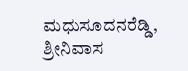ಮಧುಸೂದನರೆಡ್ಡಿ, ಶ್ರೀನಿವಾಸ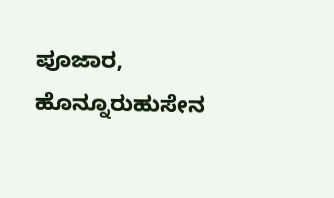ಪೂಜಾರ, ಹೊನ್ನೂರುಹುಸೇನ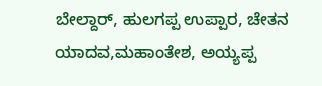ಬೇಲ್ದಾರ್, ಹುಲಗಪ್ಪ ಉಪ್ಪಾರ, ಚೇತನ ಯಾದವ,ಮಹಾಂತೇಶ, ಅಯ್ಯಪ್ಪ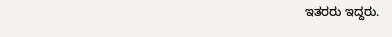ಇತರರು ಇದ್ದರು.